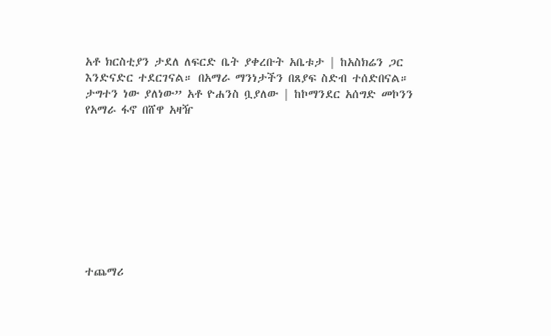አቶ ክርስቲያን ታደለ ለፍርድ ቤት ያቀረቡት አቤቱታ | ከአስክሬን ጋር እንድናድር ተደርገናል። በአማራ ማንነታችን በጸያፍ ስድብ ተሰድበናል። ታግተን ነው ያለነው” አቶ ዮሐንስ ቧያለው | ከኮማንደር አሰግድ መኮንን የአማራ ፋኖ በሸዋ አዛዥ









ተጨማሪ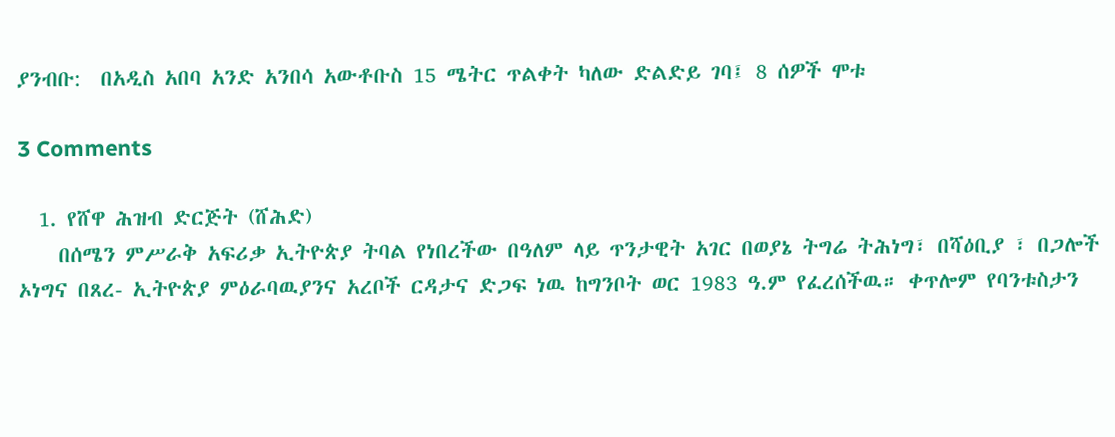ያንብቡ:  በአዲስ አበባ አንድ አንበሳ አውቶቡስ 15 ሜትር ጥልቀት ካለው ድልድይ ገባ፤ 8 ሰዎች ሞቱ

3 Comments

  1. የሸዋ ሕዝብ ድርጅት (ሸሕድ)
    በሰሜን ምሥራቅ አፍሪቃ ኢትዮጵያ ትባል የነበረችው በዓለም ላይ ጥንታዊት አገር በወያኔ ትግሬ ትሕነግ፣ በሻዕቢያ ፣ በጋሎች ኦነግና በጸረ- ኢትዮጵያ ምዕራባዉያንና አረቦች ርዳታና ድጋፍ ነዉ ከግንቦት ወር 1983 ዓ.ም የፈረሰችዉ። ቀጥሎም የባንቱስታን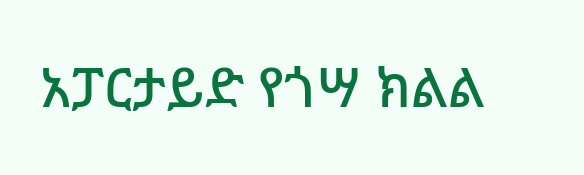አፓርታይድ የጎሣ ክልል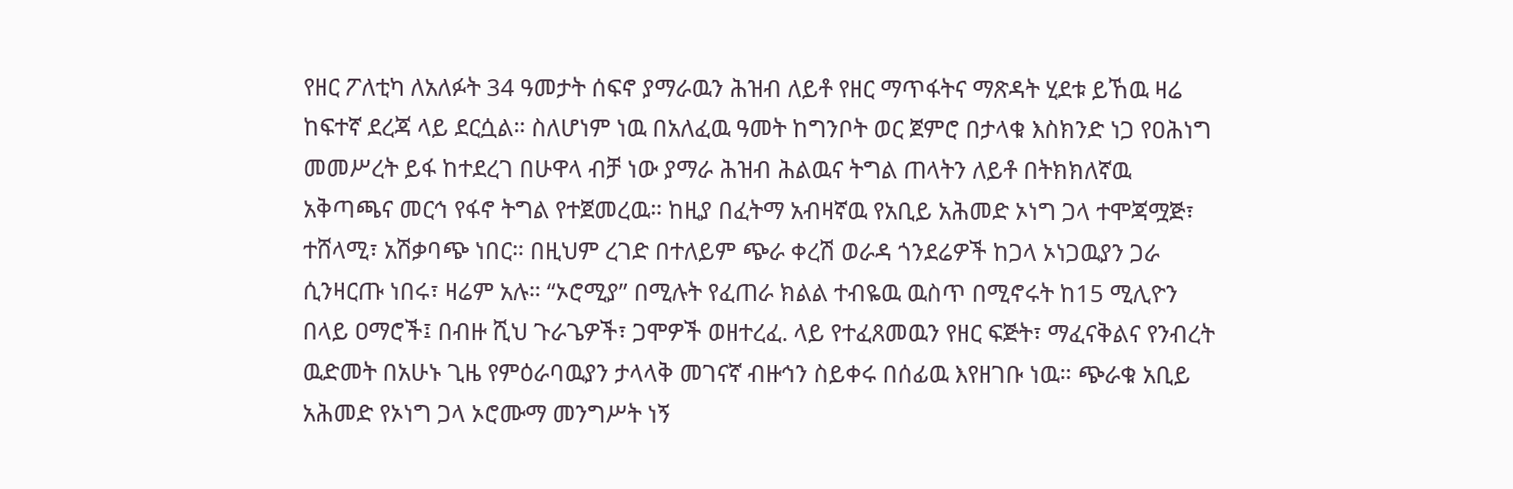የዘር ፖለቲካ ለአለፉት 34 ዓመታት ሰፍኖ ያማራዉን ሕዝብ ለይቶ የዘር ማጥፋትና ማጽዳት ሂደቱ ይኸዉ ዛሬ ከፍተኛ ደረጃ ላይ ደርሷል። ስለሆነም ነዉ በአለፈዉ ዓመት ከግንቦት ወር ጀምሮ በታላቁ እስክንድ ነጋ የዐሕነግ መመሥረት ይፋ ከተደረገ በሁዋላ ብቻ ነው ያማራ ሕዝብ ሕልዉና ትግል ጠላትን ለይቶ በትክክለኛዉ አቅጣጫና መርኅ የፋኖ ትግል የተጀመረዉ። ከዚያ በፈትማ አብዛኛዉ የአቢይ አሕመድ ኦነግ ጋላ ተሞጃሟጅ፣ ተሸላሚ፣ አሽቃባጭ ነበር። በዚህም ረገድ በተለይም ጭራ ቀረሽ ወራዳ ጎንደሬዎች ከጋላ ኦነጋዉያን ጋራ ሲንዛርጡ ነበሩ፣ ዛሬም አሉ። “ኦሮሚያ” በሚሉት የፈጠራ ክልል ተብዬዉ ዉስጥ በሚኖሩት ከ15 ሚሊዮን በላይ ዐማሮች፤ በብዙ ሺህ ጉራጌዎች፣ ጋሞዎች ወዘተረፈ. ላይ የተፈጸመዉን የዘር ፍጅት፣ ማፈናቅልና የንብረት ዉድመት በአሁኑ ጊዜ የምዕራባዉያን ታላላቅ መገናኛ ብዙኅን ስይቀሩ በሰፊዉ እየዘገቡ ነዉ። ጭራቁ አቢይ አሕመድ የኦነግ ጋላ ኦሮሙማ መንግሥት ነኝ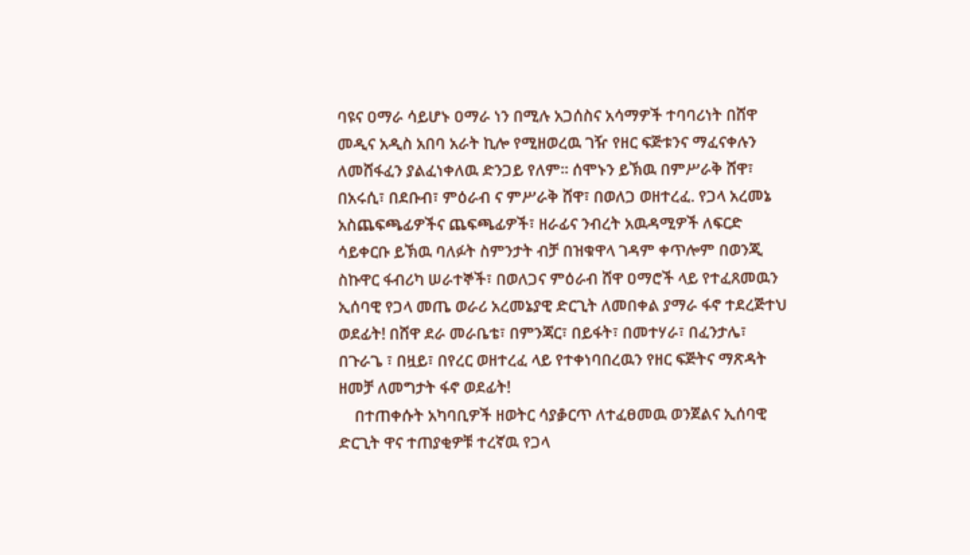ባዩና ዐማራ ሳይሆኑ ዐማራ ነን በሚሉ አጋሰስና አሳማዎች ተባባሪነት በሸዋ መዲና አዲስ አበባ አራት ኪሎ የሚዘወረዉ ገዥ የዘር ፍጅቱንና ማፈናቀሉን ለመሸፋፈን ያልፈነቀለዉ ድንጋይ የለም። ሰሞኑን ይኽዉ በምሥራቅ ሸዋ፣ በአሩሲ፣ በደቡብ፣ ምዕራብ ና ምሥራቅ ሸዋ፣ በወለጋ ወዘተረፈ. የጋላ አረመኔ አስጨፍጫፊዎችና ጨፍጫፊዎች፣ ዘራፊና ንብረት አዉዳሚዎች ለፍርድ ሳይቀርቡ ይኽዉ ባለፉት ስምንታት ብቻ በዝቁዋላ ገዳም ቀጥሎም በወንጂ ስኩዋር ፋብሪካ ሠራተኞች፣ በወለጋና ምዕራብ ሸዋ ዐማሮች ላይ የተፈጸመዉን ኢሰባዊ የጋላ መጤ ወራሪ አረመኔያዊ ድርጊት ለመበቀል ያማራ ፋኖ ተደረጅተህ ወደፊት! በሸዋ ደራ መራቤቴ፣ በምንጃር፣ በይፋት፣ በመተሃራ፣ በፈንታሌ፣ በጉራጌ ፣ በዟይ፣ በየረር ወዘተረፈ ላይ የተቀነባበረዉን የዘር ፍጅትና ማጽዳት ዘመቻ ለመግታት ፋኖ ወደፊት!
    በተጠቀሱት አካባቢዎች ዘወትር ሳያቇርጥ ለተፈፀመዉ ወንጀልና ኢሰባዊ ድርጊት ዋና ተጠያቂዎቹ ተረኛዉ የጋላ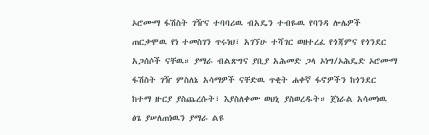ኦሮሙማ ፋሽስት ገዥና ተባባሪዉ ብአዴን ተብዬዉ የባንዳ ሎሌዎች ጠርቃሞዉ የነ ተመስገን ጥሩነህ፣ አገኘሁ ተሻገር ወዘተረፈ የጎጃምና የጎንደር አጋሰሶች ናቸዉ። ያማራ ብልጽግና ያቢያ አሕመድ ጋላ ኦነግ/ኦሕዴድ ኦሮሙማ ፋሽስት ገዥ ምስለኔ አሳማዎች ናቸድዉ ጥቂት ሐቀኛ ፋኖዎችን ከጎንደር ከተማ ዙርያ ያስጨረሱት፣ እያስለቀሙ ወህኒ ያስወረዱት። ጀነራል አሳመነዉ ፅጌ ያሠለጠነዉን ያማራ ልዩ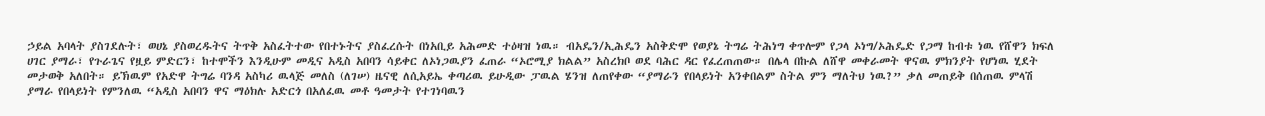ኃይል አባላት ያስገደሉት፣ ወሀኔ ያስወረዱትና ትጥቅ አስፈትተው የበተኑትና ያስፈረሱት በነአቢይ አሕመድ ተዕዛዝ ነዉ። ብአዴን/ኢሕዴን አስቅድሞ የወያኔ ትግሬ ትሕነግ ቀጥሎም የጋላ ኦነግ/ኦሕዴድ የጋማ ከብቱ ነዉ የሸዋን ክፍለ ሀገር ያማራ፣ የጉራጌና የዟይ ምድርን፣ ከተሞችን እንዲሁም መዲና አዲስ አበባን ሳይቀር ለኦነጋዉያን ፈጠራ “ኦሮሚያ ክልል” አስረክቦ ወደ ባሕር ዳር የፈረጠጠው። በሌላ በኩል ለሸዋ መቀራመት ዋናዉ ምክንያት የሆነዉ ሂደት መታወቅ አለበት። ይኽዉም የአድዋ ትግሬ ባንዳ አስካሪ ዉላጅ መለስ (ለገሠ) ዜናዊ ለሲአይኤ ቀጣሪዉ ይሁዲው ፓዉል ሄንዝ ለጠየቀው “ያማራን የበላይነት አንቀበልም ስትል ምን ማለትህ ነዉ?” ቃለ መጠይቅ በሰጠዉ ምላሽ ያማራ የበላይነት የምንለዉ “አዲስ አበባን ዋና ማዕክሉ አድርጎ በአለፈዉ መቶ ዓመታት የተገነባዉን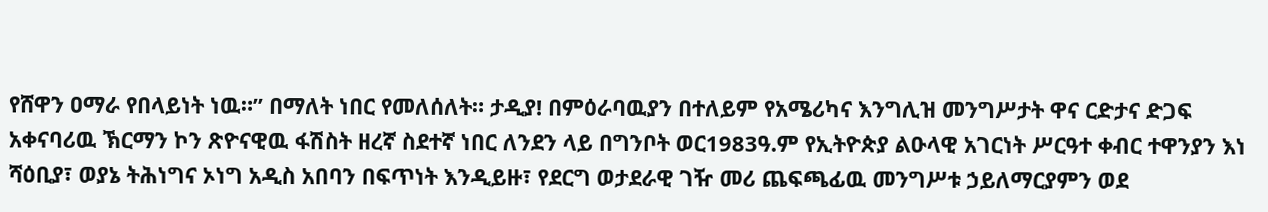የሸዋን ዐማራ የበላይነት ነዉ።” በማለት ነበር የመለሰለት። ታዲያ! በምዕራባዉያን በተለይም የአሜሪካና እንግሊዝ መንግሥታት ዋና ርድታና ድጋፍ አቀናባሪዉ ኽርማን ኮን ጽዮናዊዉ ፋሽስት ዘረኛ ስደተኛ ነበር ለንደን ላይ በግንቦት ወር1983ዓ.ም የኢትዮጵያ ልዑላዊ አገርነት ሥርዓተ ቀብር ተዋንያን እነ ሻዕቢያ፣ ወያኔ ትሕነግና ኦነግ አዲስ አበባን በፍጥነት እንዲይዙ፣ የደርግ ወታደራዊ ገዥ መሪ ጨፍጫፊዉ መንግሥቱ ኃይለማርያምን ወደ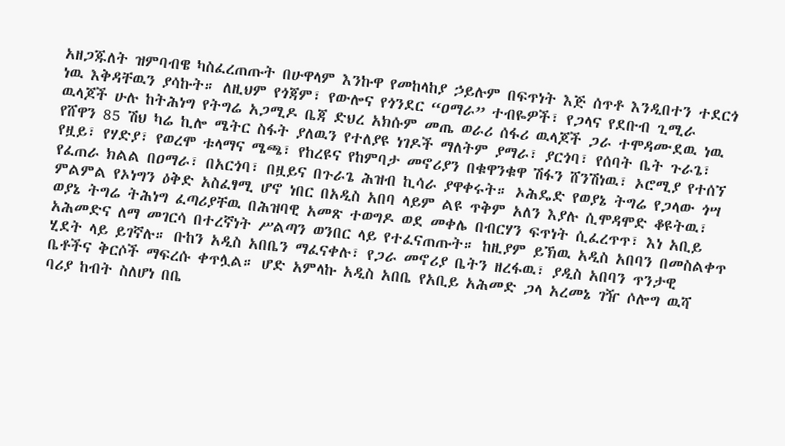አዘጋጁለት ዝምባብዌ ካስፈረጠጡት በሁዋላም እንኩዋ የመከላከያ ኃይሉም በፍጥነት እጅ ሰጥቶ እንዲበተን ተደርጎ ነዉ እቅዳቸዉን ያሳኩት። ለዚህም የጎጃም፣ የውሎና የጎንደር “ዐማራ” ተብዬዎች፣ የጋላና የደቡብ ጊሚራ ዉላጆች ሁሉ ከትሕነግ የትግሬ አጋሚዶ ቤጃ ድህረ አክሱም መጤ ወራሪ ሰፋሪ ዉላጆች ጋራ ተሞዳሙደዉ ነዉ የሸዋን 85 ሽህ ካሬ ኪሎ ሜትር ስፋት ያለዉን የተለያዩ ነገዶች ማለትም ያማራ፣ ያርጎባ፣ የሰባት ቤት ጉራጌ፣ የዟይ፣ የሃድያ፣ የወረሞ ቱላማና ሜጫ፣ የከረዩና የከምባታ መኖሪያን በቁዋንቁዋ ሽፋን ሸንሽነዉ፣ ኦሮሚያ የተሰኘ የፈጠራ ክልል በዐማራ፣ በአርጎባ፣ በዟይና በጉራጌ ሕዝብ ኪሳራ ያዋቀሩት። ኦሕዴድ የወያኔ ትግሬ የጋላው ጎሣ ምልምል የኦነግን ዕቅድ አስፈፃሚ ሆኖ ነበር በአዲስ አበባ ላይም ልዩ ጥቅም አለን እያሉ ሲሞዳሞድ ቆዩትዉ፣ ወያኔ ትግሬ ትሕነግ ፈጣሪያቸዉ በሕዝባዊ አመጽ ተወግዶ ወደ መቀሌ በብርሃን ፍጥነት ሲፈረጥጥ፣ እነ አቢይ አሕመድና ለማ መገርሳ በተረኛነት ሥልጣን ወንበር ላይ የተፈናጠጡት። ከዚያም ይኽዉ አዲስ አበባን በመስልቀጥ ሂደት ላይ ይገኛሉ። ቡከን አዲስ አበቤን ማፈናቀሉ፣ የጋራ መኖሪያ ቤትን ዘረፋዉ፣ ያዲስ አበባን ጥንታዊ ቤቶችና ቅርሶች ማፍረሱ ቀጥሏል። ሆድ አምላኩ አዲስ አበቤ የአቢይ አሕመድ ጋላ አረመኔ ገዥ ሶሎግ ዉሻ ባሪያ ከብት ስለሆነ በቤ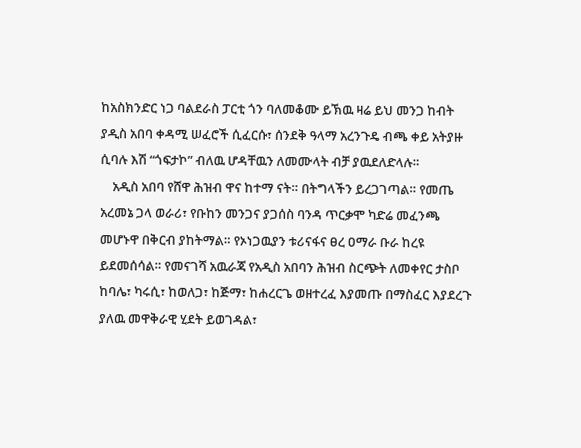ከአስክንድር ነጋ ባልደራስ ፓርቲ ጎን ባለመቆሙ ይኽዉ ዛሬ ይህ መንጋ ከብት ያዲስ አበባ ቀዳሚ ሠፈሮች ሲፈርሱ፣ ሰንደቅ ዓላማ አረንጉዴ ብጫ ቀይ አትያዙ ሲባሉ እሽ “ጎፍታኮ” ብለዉ ሆዳቸዉን ለመሙላት ብቻ ያዉደለድላሉ።
    አዲስ አበባ የሸዋ ሕዝብ ዋና ከተማ ናት። በትግላችን ይረጋገጣል። የመጤ አረመኔ ጋላ ወራሪ፣ የቡከን መንጋና ያጋሰስ ባንዳ ጥርቃሞ ካድሬ መፈንጫ መሆኑዋ በቅርብ ያከትማል። የኦነጋዉያን ቱሪናፋና ፀረ ዐማራ ቡራ ከረዩ ይደመሰሳል። የመናገሻ አዉራጃ የአዲስ አበባን ሕዝብ ስርጭት ለመቀየር ታስቦ ከባሌ፣ ካሩሲ፣ ከወለጋ፣ ከጅማ፣ ከሐረርጌ ወዘተረፈ እያመጡ በማስፈር እያደረጉ ያለዉ መዋቅራዊ ሂደት ይወገዳል፣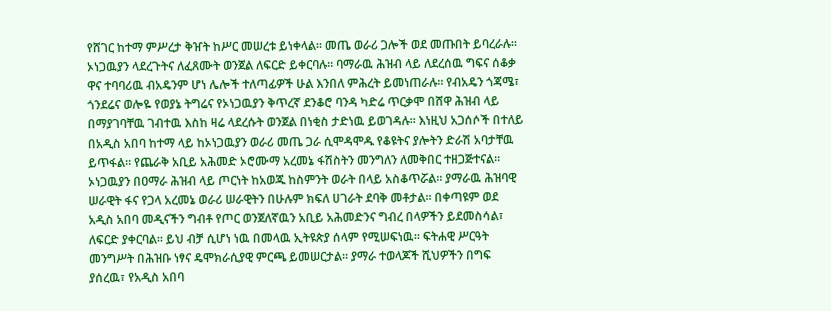የሸገር ከተማ ምሥረታ ቅዠት ከሥር መሠረቱ ይነቀላል። መጤ ወራሪ ጋሎች ወደ መጡበት ይባረራሉ። ኦነጋዉያን ላደረጉትና ለፈጸሙት ወንጀል ለፍርድ ይቀርባሉ። ባማራዉ ሕዝብ ላይ ለደረሰዉ ግፍና ሰቆቃ ዋና ተባባሪዉ ብአዴንም ሆነ ሌሎች ተለጣፊዎች ሁል እንበለ ምሕረት ይመነጠራሉ። የብአዴን ጎጃሜ፣ ጎንደሬና ወሎዬ የወያኔ ትግሬና የኦነጋዉያን ቅጥረኛ ደንቆሮ ባንዳ ካድሬ ጥርቃሞ በሸዋ ሕዝብ ላይ በማያገባቸዉ ገብተዉ እስከ ዛሬ ላደረሱት ወንጀል በነቂስ ታድነዉ ይወገዳሉ። እነዚህ አጋሰሶች በተለይ በአዲስ አበባ ከተማ ላይ ከኦነጋዉያን ወራሪ መጤ ጋራ ሲሞዳሞዱ የቆዩትና ያሎትን ድራሽ አባታቸዉ ይጥፋል። የጨራቅ አቢይ አሕመድ ኦሮሙማ አረመኔ ፋሽስትን መንግለን ለመቅበር ተዘጋጅተናል። ኦነጋዉያን በዐማራ ሕዝብ ላይ ጦርነት ከአወጁ ከስምንት ወራት በላይ አስቆጥሯል። ያማራዉ ሕዝባዊ ሠራዊት ፋና የጋላ አረመኔ ወራሪ ሠራዊትን በሁሉም ክፍለ ሀገራት ደባቅ መቶታል። በቀጣዩም ወደ አዲስ አበባ መዲናችን ግብቶ የጦር ወንጀለኛዉን አቢይ አሕመድንና ግብረ በላዎችን ይደመስሳል፣ ለፍርድ ያቀርባል። ይህ ብቻ ሲሆነ ነዉ በመላዉ ኢትዩጵያ ሰላም የሚሠፍነዉ። ፍትሐዊ ሥርዓት መንግሥት በሕዝቡ ነፃና ዴሞክራሲያዊ ምርጫ ይመሠርታል። ያማራ ተወላጆች ሺህዎችን በግፍ ያሰረዉ፣ የአዲስ አበባ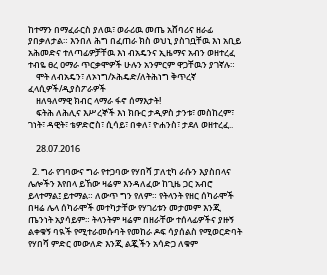ከተማን በማፈራርስ ያለዉ፣ ወራሪዉ መጤ አሸባሪና ዘራፊ ያበቃለታል። እንበለ ሕግ በፈጠራ ክስ ወህኒ ያስገቧቸዉ እነ አቢይ አሕመድና ተለጣፊዎቻቸዉ እነ ብአዴንና ኢዜማና አብን ወዘተረፈ ተብዬ ፀረ ዐማራ ጥርቃሞዎች ሁሉን አንምርም ዋጋቸዉን ያገኛሉ።
    ሞት ለብአዴን፣ ለኦነግ/ኦሕዴድ/ለትሕነግ ቅጥረኛ ፈላሲዎች/ዲያስፖራዎች
    ዘለዓለማዊ ክብር ላማራ ፋኖ ሰማእታት!
    ፍትሕ ለሕሊና እሥረኞች እነ ክቡር ታዲዎስ ታንቱ፣ መስከረም፣ ገነት፣ ዳዊት፣ ቴዎድሮስ፣ ሲሳይ፣ በቀለ፣ ዮሐንስ፣ ታደለ ወዘተረፈ..

    28.07.2016

  2. ግራ የገባውና ግራ የተጋባው የሃበሻ ፓለቲካ ራሱን እያስበላና ሌሎችን እየበላ ይኸው ዛሬም እንዳለፈው ከጊዜ ጋር አብሮ ይላተማል፤ ይተማል። ለውጥ ግን የለም። የትላንት የዘር ሰካራሞች በዛሬ ሌላ ሰካራሞች መተካታቸው የሃገሪቱን መታመም እንጂ ጤንነት አያሳይም። ትላንትም ዛሬም በዘራቸው ተሰላፊዎችና ያዙኝ ልቀቁኝ ባዪች የሚተራመሱባት የመከራ ዶፍ ሳያሰልስ የሚወርድባት የሃበሻ ምድር መውለድ እንጂ ልጇችን አሳድጋ ለቁም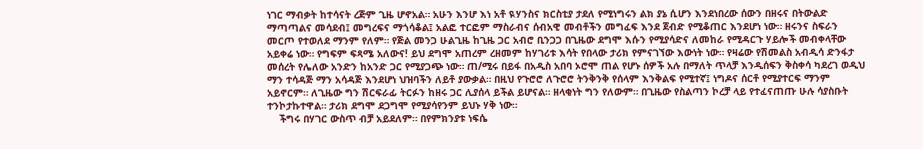ነገር ማብቃት ከተሳናት ረጅም ጊዜ ሆኖአል። አሁን እንሆ እነ አቶ ዪሃንስና ክርስቲያ ታደለ የሚነግሩን ልክ ያኔ ሲሆን እንደነበረው ሰውን በዘሩና በትውልድ ማጣጣልና መሳደብ፤ መግረፍና ማጎሳቆል፤ አልፎ ተርፎም ማስራብና ሰብአዊ መብቶችን መግፈፍ እንደ ጀብድ የሚቆጠር እንደሆነ ነው። ዘሩንና ስፍራን መርጦ የተወለደ ማንም የለም። የጅል መንጋ ሁልጊዜ ከጊዜ ጋር አብሮ ቢንጋጋ በጊዜው ደግሞ እሱን የሚያሳድና ለመከራ የሚዳርጉ ሃይሎች መብቀላቸው አይቀሬ ነው። የግፍም ፍጻሜ አለውና! ይህ ደግሞ አጠረም ረዘመም ከሃገሪቱ እሳት የበላው ታሪክ የምናገኘው እውነት ነው። የዛሬው የሽመልስ አብዲሳ ድንፋታ መሰረት የሌለው አንድን ከአንድ ጋር የሚያጋጭ ነው። ጠ/ሚሩ በይፋ በአዲስ አበባ ኦሮሞ ጠል የሆኑ ሰዎች አሉ በማለት ጥላቻ እንዲሰፍን ቅስቀሳ ካደረገ ወዲህ ማን ተሳዳጅ ማን አሳዳጅ እንደሆነ ህዝባችን ለይቶ ያውቃል። በዚህ የጉሮሮ ለጉሮሮ ትንቅንቅ የሰላም እንቅልፍ የሚተኛ፤ ነግዶና ሰርቶ የሚያተርፍ ማንም አይኖርም። ለጊዜው ግን ሽርፍራፊ ትርፉን ከዘሩ ጋር ሊያሰላ ይችል ይሆናል። ዘላቂነት ግን የለውም። በጊዜው የስልጣን ኮረቻ ላይ የተፈናጠጡ ሁሉ ሳያስቡት ተንኮታኩተዋል። ታሪክ ደግሞ ደጋግሞ የሚያሳየንም ይህኑ ሃቅ ነው።
    ችግሩ በሃገር ውስጥ ብቻ አይደለም። በየምክንያቱ ነፍሴ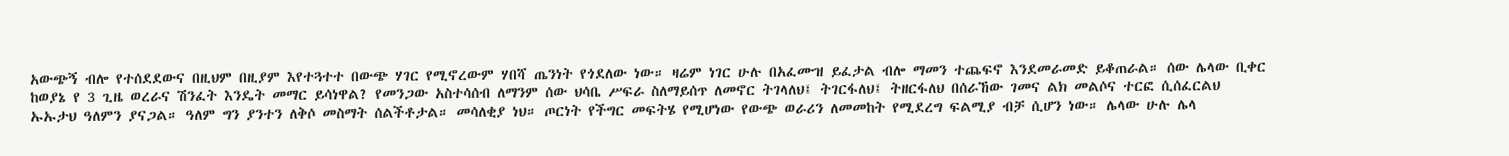አውጭኝ ብሎ የተሰደደውና በዚህም በዚያም እየተጓተተ በውጭ ሃገር የሚኖረውም ሃበሻ ጤንነት የጎደለው ነው። ዛሬም ነገር ሁሉ በአፈሙዝ ይፈታል ብሎ ማመን ተጨፍኖ እንደመራመድ ይቆጠራል። ሰው ሌላው ቢቀር ከወያኔ የ 3 ጊዜ ወረራና ሽንፈት እንዴት መማር ይሳነዋል? የመንጋው አስተሳሰብ ለማንም ሰው ህሳቤ ሥፍራ ስለማይሰጥ ለመኖር ትገላለህ፤ ትገርፋለህ፤ ትዘርፋለህ በሰራኸው ገመና ልክ መልሶና ተርፎ ሲሰፈርልህ ኡኡታህ ዓለምን ያናጋል። ዓለም ግን ያንተን ለቅሶ መስማት ሰልችቶታል። መሳለቂያ ነህ። ጦርነት የችግር መፍትሄ የሚሆነው የውጭ ወራሪን ለመመከት የሚደረግ ፍልሚያ ብቻ ሲሆን ነው። ሌላው ሁሉ ሌላ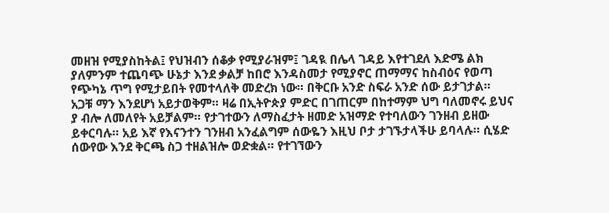መዘዝ የሚያስከትል፤ የህዝብን ሰቆቃ የሚያራዝም፤ ገዳዪ በሌላ ገዳይ እየተገደለ እድሜ ልክ ያለምንም ተጨባጭ ሁኔታ እንደ ቃልቻ ከበሮ እንዳስመታ የሚያኖር ጠማማና ከስብዕና የወጣ የጭካኔ ጥግ የሚታይበት የመተላለቅ መድረክ ነው። በቅርቡ አንድ ስፍራ አንድ ሰው ይታገታል። አጋቹ ማን እንደሆነ አይታወቅም። ዛሬ በኢትዮጵያ ምድር በገጠርም በከተማም ህግ ባለመኖሩ ይህና ያ ብሎ ለመለየት አይቻልም። የታገተውን ለማስፈታት ዘመድ አዝማድ የተባለውን ገንዘብ ይዘው ይቀርባሉ። አይ እኛ የእናንተን ገንዘብ አንፈልግም ሰውዬን እዚህ ቦታ ታገኙታላችሁ ይባላሉ። ሲሄድ ሰውየው እንደ ቅርጫ ስጋ ተዘልዝሎ ወድቋል። የተገኘውን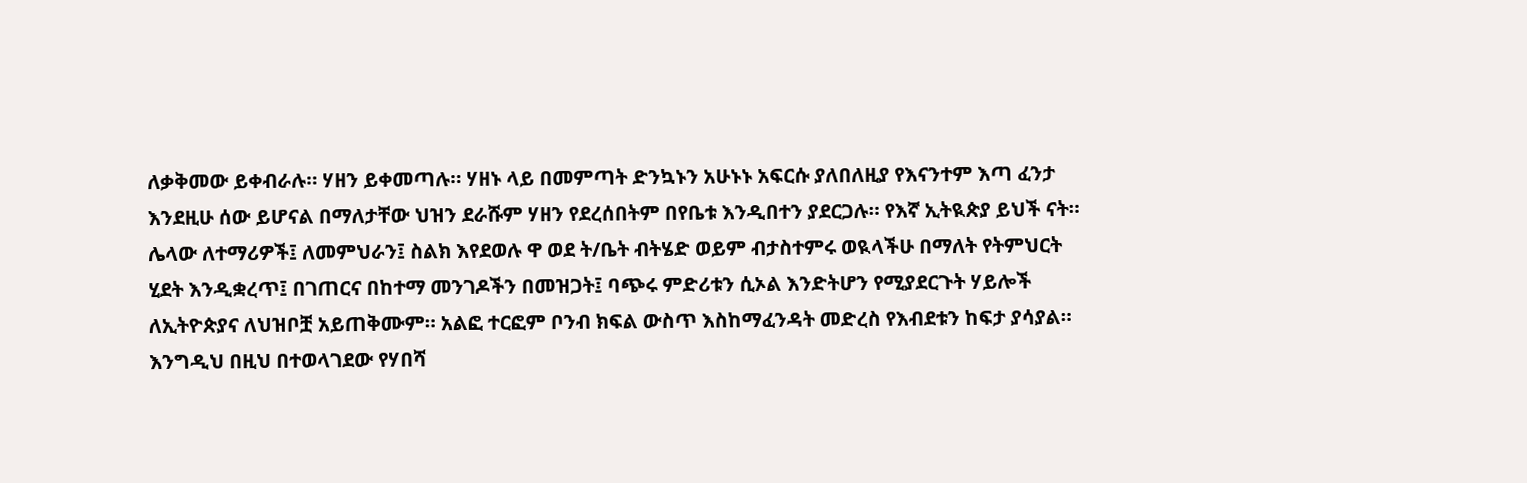ለቃቅመው ይቀብራሉ። ሃዘን ይቀመጣሉ። ሃዘኑ ላይ በመምጣት ድንኳኑን አሁኑኑ አፍርሱ ያለበለዚያ የእናንተም እጣ ፈንታ እንደዚሁ ሰው ይሆናል በማለታቸው ህዝን ደራሹም ሃዘን የደረሰበትም በየቤቱ እንዲበተን ያደርጋሉ። የእኛ ኢትዪጵያ ይህች ናት። ሌላው ለተማሪዎች፤ ለመምህራን፤ ስልክ እየደወሉ ዋ ወደ ት/ቤት ብትሄድ ወይም ብታስተምሩ ወዪላችሁ በማለት የትምህርት ሂደት እንዲቋረጥ፤ በገጠርና በከተማ መንገዶችን በመዝጋት፤ ባጭሩ ምድሪቱን ሲኦል እንድትሆን የሚያደርጉት ሃይሎች ለኢትዮጵያና ለህዝቦቿ አይጠቅሙም። አልፎ ተርፎም ቦንብ ክፍል ውስጥ እስከማፈንዳት መድረስ የእብደቱን ከፍታ ያሳያል። እንግዲህ በዚህ በተወላገደው የሃበሻ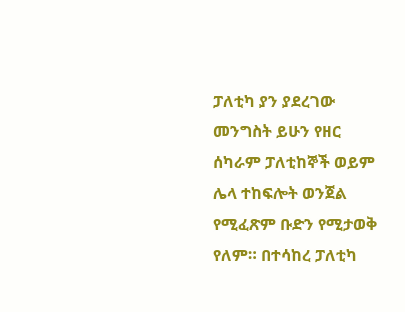ፓለቲካ ያን ያደረገው መንግስት ይሁን የዘር ሰካራም ፓለቲከኞች ወይም ሌላ ተከፍሎት ወንጀል የሚፈጽም ቡድን የሚታወቅ የለም። በተሳከረ ፓለቲካ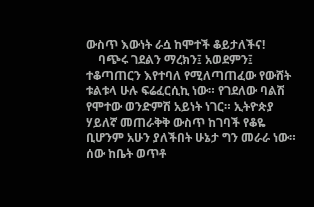ውስጥ እውነት ራሷ ከሞተች ቆይታለችና!
    ባጭሩ ገደልን ማረክን፤ አወደምን፤ ተቆጣጠርን እየተባለ የሚለጣጠፈው የውሸት ቱልቱላ ሁሉ ፍሬፈርሲኪ ነው። የገደለው ባልሽ የሞተው ወንድምሽ አይነት ነገር። ኢትዮጵያ ሃይለኛ መጠራቅቅ ውስጥ ከገባች የቆዬ ቢሆንም አሁን ያለችበት ሁኔታ ግን መራራ ነው። ሰው ከቤት ወጥቶ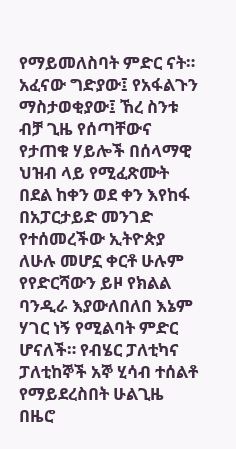የማይመለስባት ምድር ናት። አፈናው ግድያው፤ የአፋልጉን ማስታወቂያው፤ ኸረ ስንቱ ብቻ ጊዜ የሰጣቸውና የታጠቁ ሃይሎች በሰላማዊ ህዝብ ላይ የሚፈጽሙት በደል ከቀን ወደ ቀን እየከፋ በአፓርታይድ መንገድ የተሰመረችው ኢትዮጵያ ለሁሉ መሆኗ ቀርቶ ሁሉም የየድርሻውን ይዞ የክልል ባንዲራ እያውለበለበ እኔም ሃገር ነኝ የሚልባት ምድር ሆናለች። የብሄር ፓለቲካና ፓለቲከኞች አኞ ሂሳብ ተሰልቶ የማይደረስበት ሁልጊዜ በዜሮ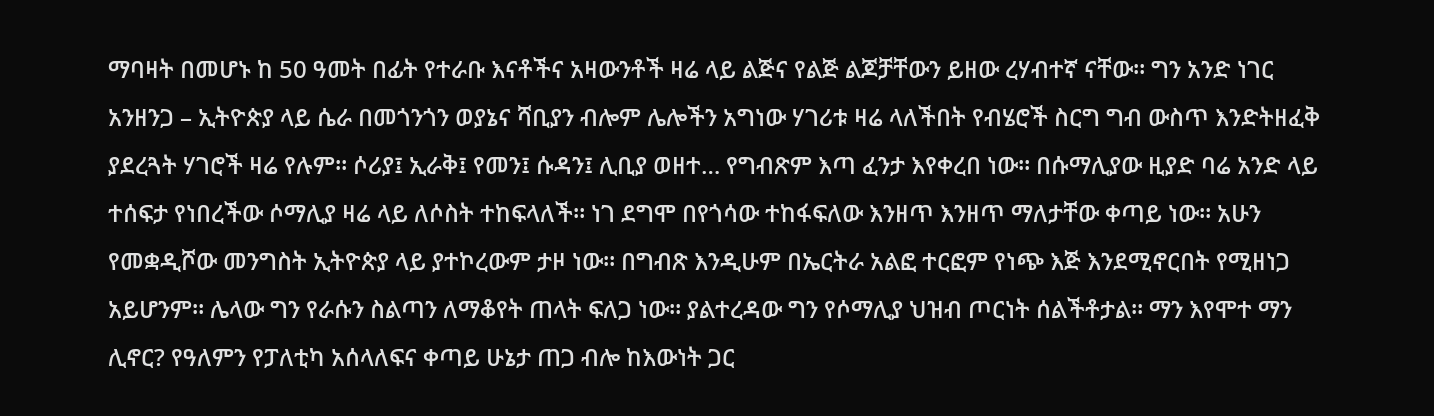ማባዛት በመሆኑ ከ 50 ዓመት በፊት የተራቡ እናቶችና አዛውንቶች ዛሬ ላይ ልጅና የልጅ ልጆቻቸውን ይዘው ረሃብተኛ ናቸው። ግን አንድ ነገር አንዘንጋ – ኢትዮጵያ ላይ ሴራ በመጎንጎን ወያኔና ሻቢያን ብሎም ሌሎችን አግነው ሃገሪቱ ዛሬ ላለችበት የብሄሮች ስርግ ግብ ውስጥ እንድትዘፈቅ ያደረጓት ሃገሮች ዛሬ የሉም። ሶሪያ፤ ኢራቅ፤ የመን፤ ሱዳን፤ ሊቢያ ወዘተ… የግብጽም እጣ ፈንታ እየቀረበ ነው። በሱማሊያው ዚያድ ባሬ አንድ ላይ ተሰፍታ የነበረችው ሶማሊያ ዛሬ ላይ ለሶስት ተከፍላለች። ነገ ደግሞ በየጎሳው ተከፋፍለው እንዘጥ እንዘጥ ማለታቸው ቀጣይ ነው። አሁን የመቋዲሾው መንግስት ኢትዮጵያ ላይ ያተኮረውም ታዞ ነው። በግብጽ እንዲሁም በኤርትራ አልፎ ተርፎም የነጭ እጅ እንደሚኖርበት የሚዘነጋ አይሆንም። ሌላው ግን የራሱን ስልጣን ለማቆየት ጠላት ፍለጋ ነው። ያልተረዳው ግን የሶማሊያ ህዝብ ጦርነት ሰልችቶታል። ማን እየሞተ ማን ሊኖር? የዓለምን የፓለቲካ አሰላለፍና ቀጣይ ሁኔታ ጠጋ ብሎ ከእውነት ጋር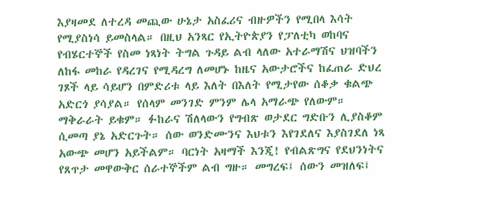እያዛመደ ለተረዳ መጪው ሁኔታ አስፈሪና ብዙዎችን የሚበላ እሳት የሚያስነሳ ይመስላል። በዚህ አንጻር የኢትዮጵያን የፓለቲካ ወከባና የብሄርተኞች የስመ ነጻነት ትግል ጉዳይ ልብ ላለው አተራማሽና ህዝባችን ለከፋ መከራ የዳረገና የሚዳረግ ለመሆኑ ከዜና አውታሮችና ከፈጠራ ድህረ ገጾች ላይ ሳይሆን በምድሪቱ ላይ እለት በእለት የሚታየው ሰቆቃ ቁልጭ አድርጎ ያሳያል። የሰላም መንገድ ምንም ሌላ አማራጭ የለውም። ማቅራራት ይቁም። ፉከራና ሽለላውን የግብጽ ወታደር ግድቡን ሊያስቆም ሲመጣ ያኔ አድርጉት። ሰው ወንድሙንና እህቱን እየገደለና እያስገደለ ነጻ አውጭ መሆን አይችልም። ባርነት አዛማች እንጂ! የብልጽግና የደህንነትና የጸጥታ መዋውቅር ሰራተኞችም ልብ ግዙ። መግረፍ፤ ሰውን መዝለፍ፤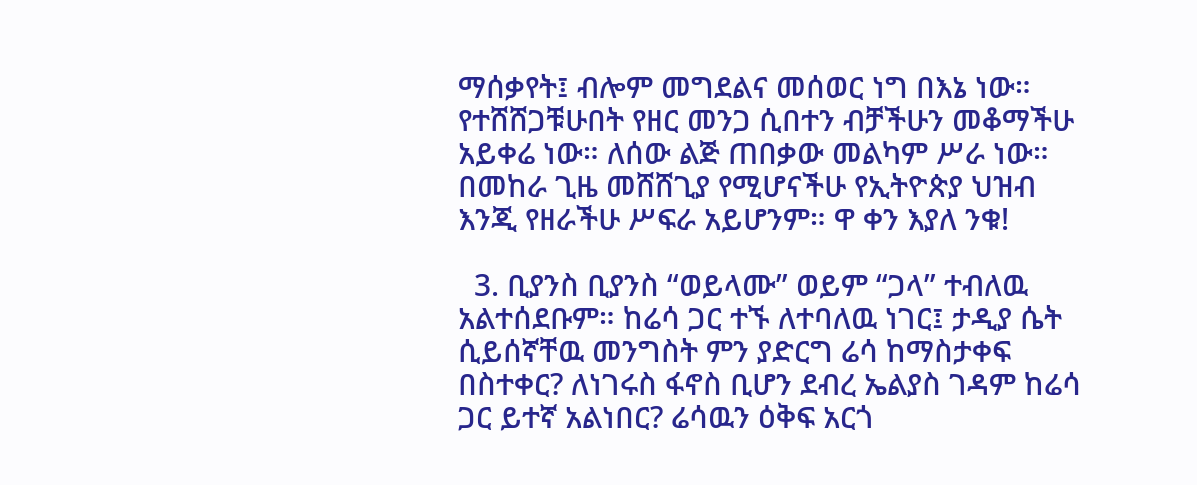ማሰቃየት፤ ብሎም መግደልና መሰወር ነግ በእኔ ነው። የተሸሸጋቹሁበት የዘር መንጋ ሲበተን ብቻችሁን መቆማችሁ አይቀሬ ነው። ለሰው ልጅ ጠበቃው መልካም ሥራ ነው። በመከራ ጊዜ መሸሸጊያ የሚሆናችሁ የኢትዮጵያ ህዝብ እንጂ የዘራችሁ ሥፍራ አይሆንም። ዋ ቀን እያለ ንቁ!

  3. ቢያንስ ቢያንስ “ወይላሙ” ወይም “ጋላ” ተብለዉ አልተሰደቡም። ከሬሳ ጋር ተኙ ለተባለዉ ነገር፤ ታዲያ ሴት ሲይሰኛቸዉ መንግስት ምን ያድርግ ሬሳ ከማስታቀፍ በስተቀር? ለነገሩስ ፋኖስ ቢሆን ደብረ ኤልያስ ገዳም ከሬሳ ጋር ይተኛ አልነበር? ሬሳዉን ዕቅፍ አርጎ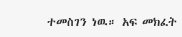ተመስገን ነዉ። አፍ መክፈት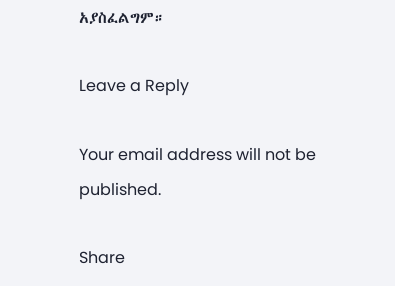አያስፈልግም።

Leave a Reply

Your email address will not be published.

Share